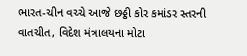ભારત-ચીન વચ્ચે આજે છઠ્ઠી કોર કમાંડર સ્તરની વાતચીત, વિદેશ મંત્રાલયના મોટા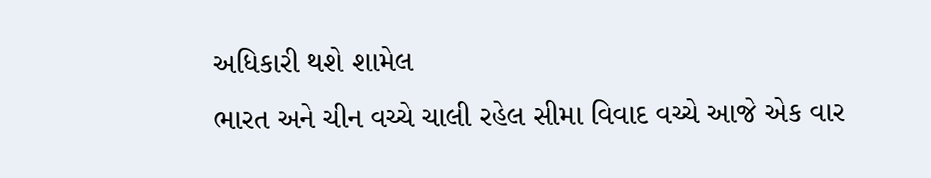અધિકારી થશે શામેલ
ભારત અને ચીન વચ્ચે ચાલી રહેલ સીમા વિવાદ વચ્ચે આજે એક વાર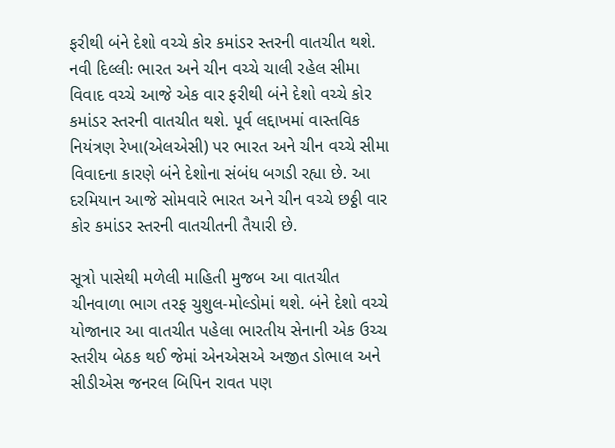ફરીથી બંને દેશો વચ્ચે કોર કમાંડર સ્તરની વાતચીત થશે.
નવી દિલ્લીઃ ભારત અને ચીન વચ્ચે ચાલી રહેલ સીમા વિવાદ વચ્ચે આજે એક વાર ફરીથી બંને દેશો વચ્ચે કોર કમાંડર સ્તરની વાતચીત થશે. પૂર્વ લદ્દાખમાં વાસ્તવિક નિયંત્રણ રેખા(એલએસી) પર ભારત અને ચીન વચ્ચે સીમા વિવાદના કારણે બંને દેશોના સંબંધ બગડી રહ્યા છે. આ દરમિયાન આજે સોમવારે ભારત અને ચીન વચ્ચે છઠ્ઠી વાર કોર કમાંડર સ્તરની વાતચીતની તૈયારી છે.

સૂત્રો પાસેથી મળેલી માહિતી મુજબ આ વાતચીત ચીનવાળા ભાગ તરફ ચુશુલ-મોલ્ડોમાં થશે. બંને દેશો વચ્ચે યોજાનાર આ વાતચીત પહેલા ભારતીય સેનાની એક ઉચ્ચ સ્તરીય બેઠક થઈ જેમાં એનએસએ અજીત ડોભાલ અને સીડીએસ જનરલ બિપિન રાવત પણ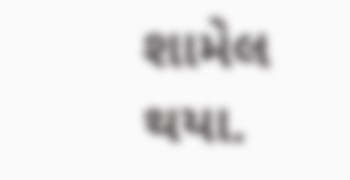શામેલ થયા.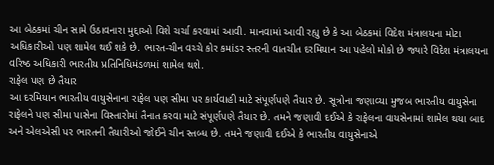આ બેઠકમાં ચીન સામે ઉઠાવનારા મુદ્દાઓ વિશે ચર્ચા કરવામાં આવી. માનવામાં આવી રહ્યુ છે કે આ બેઠકમાં વિદેશ મંત્રાલયના મોટા અધિકારીઓ પણ શામેલ થઈ શકે છે. ભારત-ચીન વચ્ચે કોર કમાંડર સ્તરની વાતચીત દરમિયાન આ પહેલો મોકો છે જ્યારે વિદેશ મંત્રાલયના વરિષ્ઠ અધિકારી ભારતીય પ્રતિનિધિમંડળમાં શામેલ થશે.
રાફેલ પણ છે તૈયાર
આ દરમિયાન ભારતીય વાયુસેનાના રાફેલ પણ સીમા પર કાર્યવાહી માટે સંપૂર્ણપણે તૈયાર છે. સૂત્રોના જણાવ્યા મુજબ ભારતીય વાયુસેના રાફેલને પણ સીમા પાસેના વિસ્તારોમાં તૈનાત કરવા માટે સંપૂર્ણપણે તૈયાર છે. તમને જણાવી દઈએ કે રાફેલના વાયસેનામાં શામેલ થયા બાદ અને એલએસી પર ભારતની તૈયારીઓ જોઈને ચીન સ્તબ્ધ છે. તમને જણાવી દઈએ કે ભારતીય વાયુસેનાએ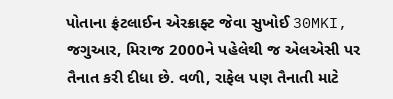પોતાના ફ્રંટલાઈન એરક્રાફ્ટ જેવા સુખોઈ 30MKI, જગુઆર, મિરાજ 2000ને પહેલેથી જ એલએસી પર તૈનાત કરી દીધા છે. વળી, રાફેલ પણ તૈનાતી માટે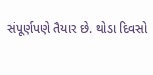સંપૂર્ણપણે તૈયાર છે. થોડા દિવસો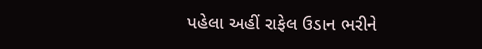પહેલા અહીં રાફેલ ઉડાન ભરીને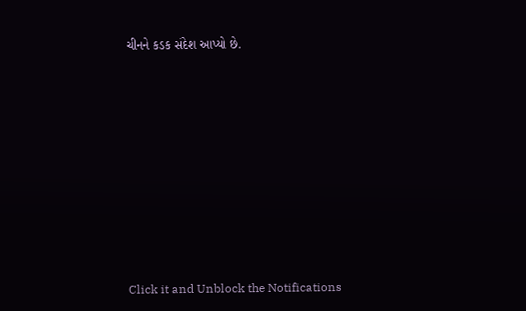ચીનને કડક સંદેશ આપ્યો છે.












Click it and Unblock the Notifications